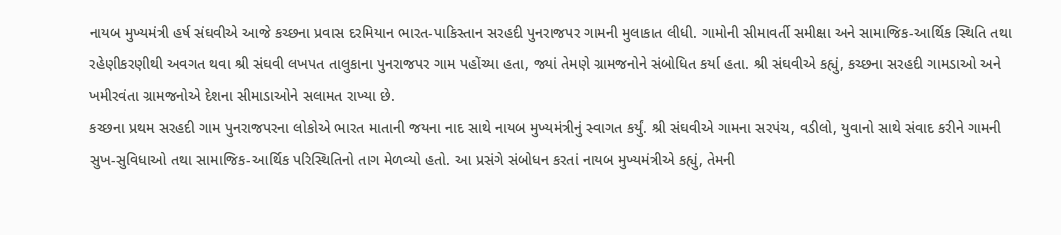નાયબ મુખ્યમંત્રી હર્ષ સંઘવીએ આજે કચ્છના પ્રવાસ દરમિયાન ભારત-પાકિસ્તાન સરહદી પુનરાજપર ગામની મુલાકાત લીધી. ગામોની સીમાવર્તી સમીક્ષા અને સામાજિક-આર્થિક સ્થિતિ તથા રહેણીકરણીથી અવગત થવા શ્રી સંઘવી લખપત તાલુકાના પુનરાજપર ગામ પહોંચ્યા હતા, જ્યાં તેમણે ગ્રામજનોને સંબોધિત કર્યા હતા. શ્રી સંઘવીએ કહ્યું, કચ્છના સરહદી ગામડાઓ અને ખમીરવંતા ગ્રામજનોએ દેશના સીમાડાઓને સલામત રાખ્યા છે.
કચ્છના પ્રથમ સરહદી ગામ પુનરાજપરના લોકોએ ભારત માતાની જયના નાદ સાથે નાયબ મુખ્યમંત્રીનું સ્વાગત કર્યું. શ્રી સંઘવીએ ગામના સરપંચ, વડીલો, યુવાનો સાથે સંવાદ કરીને ગામની સુખ-સુવિધાઓ તથા સામાજિક-આર્થિક પરિસ્થિતિનો તાગ મેળવ્યો હતો. આ પ્રસંગે સંબોધન કરતાં નાયબ મુખ્યમંત્રીએ કહ્યું, તેમની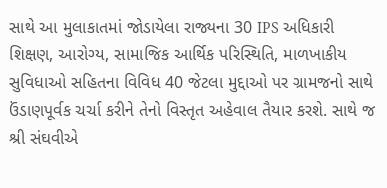સાથે આ મુલાકાતમાં જોડાયેલા રાજ્યના 30 IPS અધિકારી શિક્ષણ, આરોગ્ય, સામાજિક આર્થિક પરિસ્થિતિ, માળખાકીય સુવિધાઓ સહિતના વિવિધ 40 જેટલા મુદ્દાઓ પર ગ્રામજનો સાથે ઉંડાણપૂર્વક ચર્ચા કરીને તેનો વિસ્તૃત અહેવાલ તૈયાર કરશે. સાથે જ શ્રી સંઘવીએ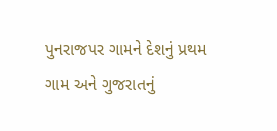પુનરાજપર ગામને દેશનું પ્રથમ ગામ અને ગુજરાતનું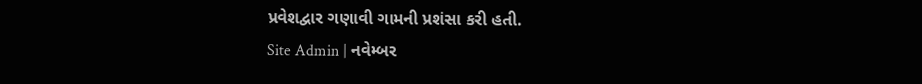પ્રવેશદ્વાર ગણાવી ગામની પ્રશંસા કરી હતી.
Site Admin | નવેમ્બર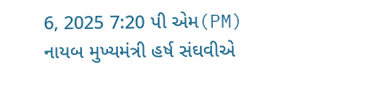6, 2025 7:20 પી એમ(PM)
નાયબ મુખ્યમંત્રી હર્ષ સંઘવીએ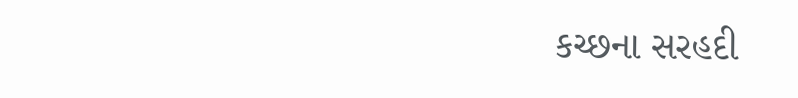કચ્છના સરહદી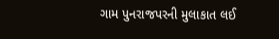ગામ પુનરાજપરની મુલાકાત લઈ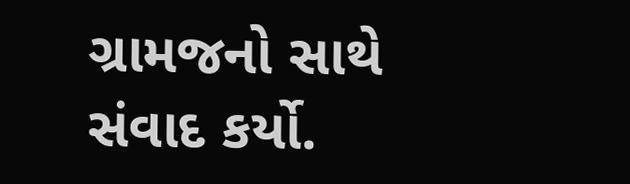ગ્રામજનો સાથે સંવાદ કર્યો.